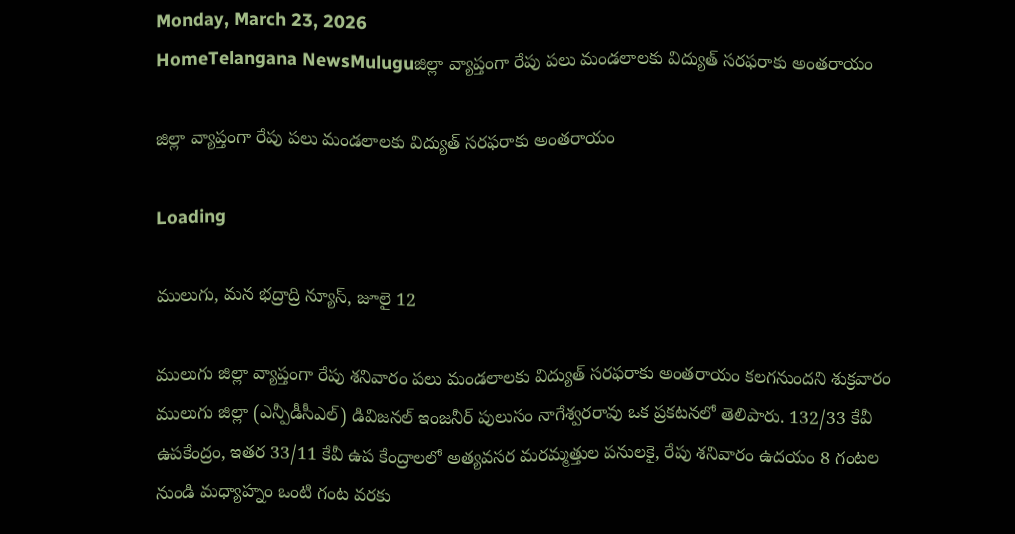Monday, March 23, 2026
HomeTelangana NewsMuluguజిల్లా వ్యాప్తంగా రేపు పలు మండలాలకు విద్యుత్ సరఫరాకు అంతరాయం

జిల్లా వ్యాప్తంగా రేపు పలు మండలాలకు విద్యుత్ సరఫరాకు అంతరాయం

Loading

ములుగు, మన భద్రాద్రి న్యూస్, జూలై 12

ములుగు జిల్లా వ్యాప్తంగా రేపు శనివారం పలు మండలాలకు విద్యుత్ సరఫరాకు అంతరాయం కలగనుందని శుక్రవారం ములుగు జిల్లా (ఎన్పీడీసీఎల్) డివిజనల్ ఇంజనీర్ పులుసం నాగేశ్వరరావు ఒక ప్రకటనలో తెలిపారు. 132/33 కేవీ ఉపకేంద్రం, ఇతర 33/11 కేవీ ఉప కేంద్రాలలో అత్యవసర మరమ్మత్తుల పనులకై, రేపు శనివారం ఉదయం 8 గంటల నుండి మధ్యాహ్నం ఒంటి గంట వరకు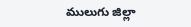ములుగు జిల్లా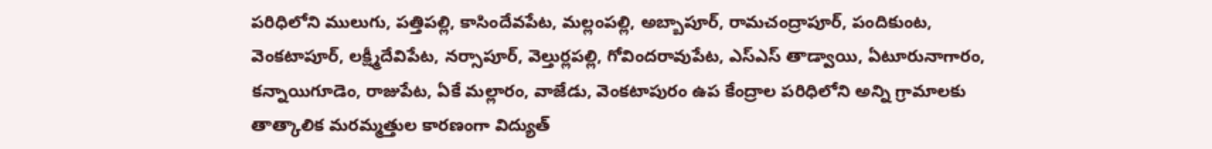పరిధిలోని ములుగు, పత్తిపల్లి, కాసిందేవపేట, మల్లంపల్లి, అబ్బాపూర్, రామచంద్రాపూర్, పందికుంట, వెంకటాపూర్, లక్ష్మీదేవిపేట, నర్సాపూర్, వెల్తుర్లపల్లి, గోవిందరావుపేట, ఎస్ఎస్ తాడ్వాయి, ఏటూరునాగారం, కన్నాయిగూడెం, రాజుపేట, ఏకే మల్లారం, వాజేడు, వెంకటాపురం ఉప కేంద్రాల పరిధిలోని అన్ని గ్రామాలకు తాత్కాలిక మరమ్మత్తుల కారణంగా విద్యుత్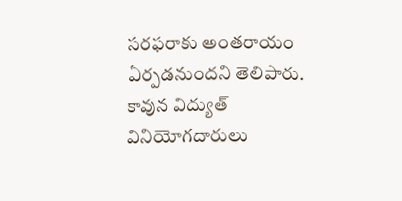సరఫరాకు అంతరాయం ఏర్పడనుందని తెలిపారు. కావున విద్యుత్ వినియోగదారులు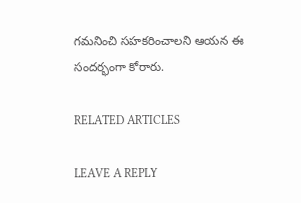గమనించి సహకరించాలని ఆయన ఈ సందర్భంగా కోరారు.

RELATED ARTICLES

LEAVE A REPLY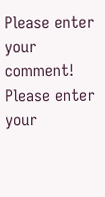Please enter your comment!
Please enter your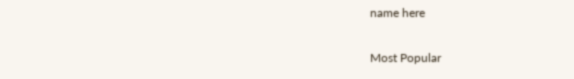name here

Most Popular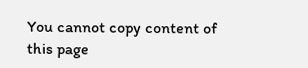You cannot copy content of this page